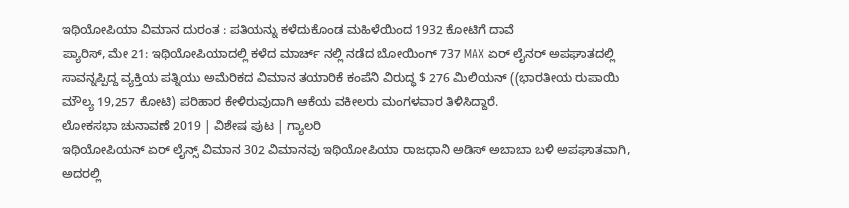ಇಥಿಯೋಪಿಯಾ ವಿಮಾನ ದುರಂತ : ಪತಿಯನ್ನು ಕಳೆದುಕೊಂಡ ಮಹಿಳೆಯಿಂದ 1932 ಕೋಟಿಗೆ ದಾವೆ
ಪ್ಯಾರಿಸ್, ಮೇ 21: ಇಥಿಯೋಪಿಯಾದಲ್ಲಿ ಕಳೆದ ಮಾರ್ಚ್ ನಲ್ಲಿ ನಡೆದ ಬೋಯಿಂಗ್ 737 MAX ಏರ್ ಲೈನರ್ ಅಪಘಾತದಲ್ಲಿ ಸಾವನ್ನಪ್ಪಿದ್ದ ವ್ಯಕ್ತಿಯ ಪತ್ನಿಯು ಅಮೆರಿಕದ ವಿಮಾನ ತಯಾರಿಕೆ ಕಂಪೆನಿ ವಿರುದ್ಧ $ 276 ಮಿಲಿಯನ್ ((ಭಾರತೀಯ ರುಪಾಯಿ ಮೌಲ್ಯ 19,257 ಕೋಟಿ) ಪರಿಹಾರ ಕೇಳಿರುವುದಾಗಿ ಆಕೆಯ ವಕೀಲರು ಮಂಗಳವಾರ ತಿಳಿಸಿದ್ದಾರೆ.
ಲೋಕಸಭಾ ಚುನಾವಣೆ 2019 | ವಿಶೇಷ ಪುಟ | ಗ್ಯಾಲರಿ
ಇಥಿಯೋಪಿಯನ್ ಏರ್ ಲೈನ್ಸ್ ವಿಮಾನ 302 ವಿಮಾನವು ಇಥಿಯೋಪಿಯಾ ರಾಜಧಾನಿ ಅಡಿಸ್ ಅಬಾಬಾ ಬಳಿ ಅಪಘಾತವಾಗಿ, ಅದರಲ್ಲಿ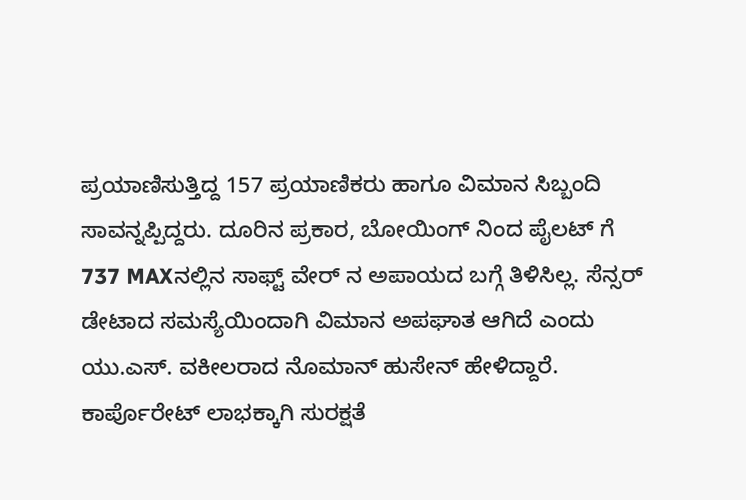ಪ್ರಯಾಣಿಸುತ್ತಿದ್ದ 157 ಪ್ರಯಾಣಿಕರು ಹಾಗೂ ವಿಮಾನ ಸಿಬ್ಬಂದಿ ಸಾವನ್ನಪ್ಪಿದ್ದರು. ದೂರಿನ ಪ್ರಕಾರ, ಬೋಯಿಂಗ್ ನಿಂದ ಪೈಲಟ್ ಗೆ 737 MAXನಲ್ಲಿನ ಸಾಫ್ಟ್ ವೇರ್ ನ ಅಪಾಯದ ಬಗ್ಗೆ ತಿಳಿಸಿಲ್ಲ. ಸೆನ್ಸರ್ ಡೇಟಾದ ಸಮಸ್ಯೆಯಿಂದಾಗಿ ವಿಮಾನ ಅಪಘಾತ ಆಗಿದೆ ಎಂದು ಯು.ಎಸ್. ವಕೀಲರಾದ ನೊಮಾನ್ ಹುಸೇನ್ ಹೇಳಿದ್ದಾರೆ.
ಕಾರ್ಪೊರೇಟ್ ಲಾಭಕ್ಕಾಗಿ ಸುರಕ್ಷತೆ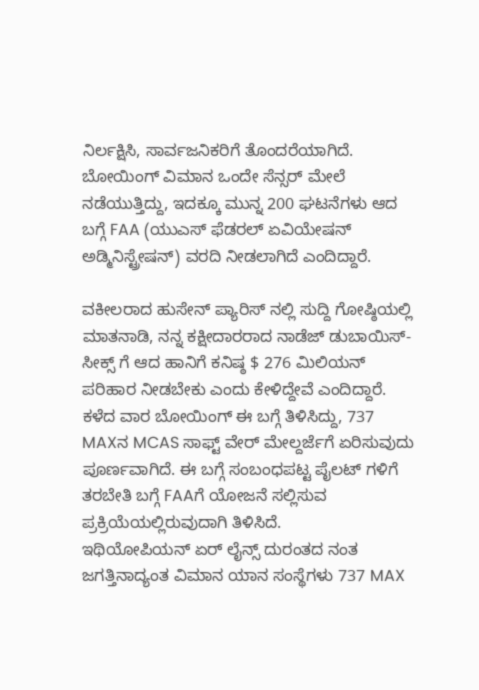ನಿರ್ಲಕ್ಷಿಸಿ, ಸಾರ್ವಜನಿಕರಿಗೆ ತೊಂದರೆಯಾಗಿದೆ. ಬೋಯಿಂಗ್ ವಿಮಾನ ಒಂದೇ ಸೆನ್ಸರ್ ಮೇಲೆ ನಡೆಯುತ್ತಿದ್ದು, ಇದಕ್ಕೂ ಮುನ್ನ 200 ಘಟನೆಗಳು ಆದ ಬಗ್ಗೆ FAA (ಯುಎಸ್ ಫೆಡರಲ್ ಏವಿಯೇಷನ್ ಅಡ್ಮಿನಿಸ್ಟ್ರೇಷನ್) ವರದಿ ನೀಡಲಾಗಿದೆ ಎಂದಿದ್ದಾರೆ.

ವಕೀಲರಾದ ಹುಸೇನ್ ಪ್ಯಾರಿಸ್ ನಲ್ಲಿ ಸುದ್ದಿ ಗೋಷ್ಠಿಯಲ್ಲಿ ಮಾತನಾಡಿ, ನನ್ನ ಕಕ್ಷೀದಾರರಾದ ನಾಡೆಜ್ ಡುಬಾಯಿಸ್- ಸೀಕ್ಸ್ ಗೆ ಆದ ಹಾನಿಗೆ ಕನಿಷ್ಠ $ 276 ಮಿಲಿಯನ್ ಪರಿಹಾರ ನೀಡಬೇಕು ಎಂದು ಕೇಳಿದ್ದೇವೆ ಎಂದಿದ್ದಾರೆ.
ಕಳೆದ ವಾರ ಬೋಯಿಂಗ್ ಈ ಬಗ್ಗೆ ತಿಳಿಸಿದ್ದು, 737 MAXನ MCAS ಸಾಫ್ಟ್ ವೇರ್ ಮೇಲ್ದರ್ಜೆಗೆ ಏರಿಸುವುದು ಪೂರ್ಣವಾಗಿದೆ. ಈ ಬಗ್ಗೆ ಸಂಬಂಧಪಟ್ಟ ಪೈಲಟ್ ಗಳಿಗೆ ತರಬೇತಿ ಬಗ್ಗೆ FAAಗೆ ಯೋಜನೆ ಸಲ್ಲಿಸುವ ಪ್ರಕ್ರಿಯೆಯಲ್ಲಿರುವುದಾಗಿ ತಿಳಿಸಿದೆ.
ಇಥಿಯೋಪಿಯನ್ ಏರ್ ಲೈನ್ಸ್ ದುರಂತದ ನಂತ ಜಗತ್ತಿನಾದ್ಯಂತ ವಿಮಾನ ಯಾನ ಸಂಸ್ಥೆಗಳು 737 MAX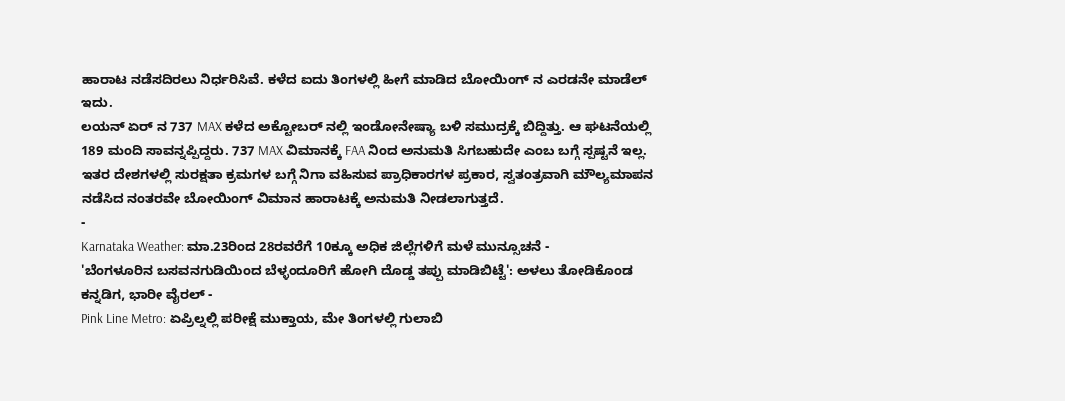ಹಾರಾಟ ನಡೆಸದಿರಲು ನಿರ್ಧರಿಸಿವೆ. ಕಳೆದ ಐದು ತಿಂಗಳಲ್ಲಿ ಹೀಗೆ ಮಾಡಿದ ಬೋಯಿಂಗ್ ನ ಎರಡನೇ ಮಾಡೆಲ್ ಇದು.
ಲಯನ್ ಏರ್ ನ 737 MAX ಕಳೆದ ಅಕ್ಟೋಬರ್ ನಲ್ಲಿ ಇಂಡೋನೇಷ್ಯಾ ಬಳಿ ಸಮುದ್ರಕ್ಕೆ ಬಿದ್ದಿತ್ತು. ಆ ಘಟನೆಯಲ್ಲಿ 189 ಮಂದಿ ಸಾವನ್ನಪ್ಪಿದ್ದರು. 737 MAX ವಿಮಾನಕ್ಕೆ FAA ನಿಂದ ಅನುಮತಿ ಸಿಗಬಹುದೇ ಎಂಬ ಬಗ್ಗೆ ಸ್ಪಷ್ಟನೆ ಇಲ್ಲ. ಇತರ ದೇಶಗಳಲ್ಲಿ ಸುರಕ್ಷತಾ ಕ್ರಮಗಳ ಬಗ್ಗೆ ನಿಗಾ ವಹಿಸುವ ಪ್ರಾಧಿಕಾರಗಳ ಪ್ರಕಾರ, ಸ್ವತಂತ್ರವಾಗಿ ಮೌಲ್ಯಮಾಪನ ನಡೆಸಿದ ನಂತರವೇ ಬೋಯಿಂಗ್ ವಿಮಾನ ಹಾರಾಟಕ್ಕೆ ಅನುಮತಿ ನೀಡಲಾಗುತ್ತದೆ.
-
Karnataka Weather: ಮಾ.23ರಿಂದ 28ರವರೆಗೆ 10ಕ್ಕೂ ಅಧಿಕ ಜಿಲ್ಲೆಗಳಿಗೆ ಮಳೆ ಮುನ್ಸೂಚನೆ -
'ಬೆಂಗಳೂರಿನ ಬಸವನಗುಡಿಯಿಂದ ಬೆಳ್ಳಂದೂರಿಗೆ ಹೋಗಿ ದೊಡ್ಡ ತಪ್ಪು ಮಾಡಿಬಿಟ್ಟೆ': ಅಳಲು ತೋಡಿಕೊಂಡ ಕನ್ನಡಿಗ, ಭಾರೀ ವೈರಲ್ -
Pink Line Metro: ಏಪ್ರಿಲ್ನಲ್ಲಿ ಪರೀಕ್ಷೆ ಮುಕ್ತಾಯ, ಮೇ ತಿಂಗಳಲ್ಲಿ ಗುಲಾಬಿ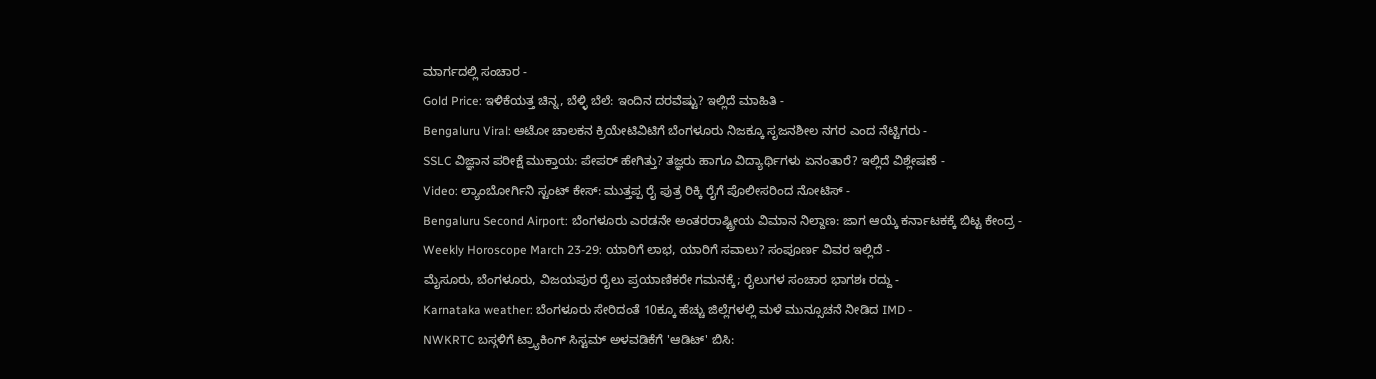ಮಾರ್ಗದಲ್ಲಿ ಸಂಚಾರ -
Gold Price: ಇಳಿಕೆಯತ್ತ ಚಿನ್ನ, ಬೆಳ್ಳಿ ಬೆಲೆ: ಇಂದಿನ ದರವೆಷ್ಟು? ಇಲ್ಲಿದೆ ಮಾಹಿತಿ -
Bengaluru Viral: ಆಟೋ ಚಾಲಕನ ಕ್ರಿಯೇಟಿವಿಟಿಗೆ ಬೆಂಗಳೂರು ನಿಜಕ್ಕೂ ಸೃಜನಶೀಲ ನಗರ ಎಂದ ನೆಟ್ಟಿಗರು -
SSLC ವಿಜ್ಞಾನ ಪರೀಕ್ಷೆ ಮುಕ್ತಾಯ: ಪೇಪರ್ ಹೇಗಿತ್ತು? ತಜ್ಞರು ಹಾಗೂ ವಿದ್ಯಾರ್ಥಿಗಳು ಏನಂತಾರೆ? ಇಲ್ಲಿದೆ ವಿಶ್ಲೇಷಣೆ -
Video: ಲ್ಯಾಂಬೋರ್ಗಿನಿ ಸ್ಟಂಟ್ ಕೇಸ್: ಮುತ್ತಪ್ಪ ರೈ ಪುತ್ರ ರಿಕ್ಕಿ ರೈಗೆ ಪೊಲೀಸರಿಂದ ನೋಟಿಸ್ -
Bengaluru Second Airport: ಬೆಂಗಳೂರು ಎರಡನೇ ಅಂತರರಾಷ್ಟ್ರೀಯ ವಿಮಾನ ನಿಲ್ದಾಣ: ಜಾಗ ಆಯ್ಕೆ ಕರ್ನಾಟಕಕ್ಕೆ ಬಿಟ್ಟ ಕೇಂದ್ರ -
Weekly Horoscope March 23-29: ಯಾರಿಗೆ ಲಾಭ, ಯಾರಿಗೆ ಸವಾಲು? ಸಂಪೂರ್ಣ ವಿವರ ಇಲ್ಲಿದೆ -
ಮೈಸೂರು, ಬೆಂಗಳೂರು, ವಿಜಯಪುರ ರೈಲು ಪ್ರಯಾಣಿಕರೇ ಗಮನಕ್ಕೆ; ರೈಲುಗಳ ಸಂಚಾರ ಭಾಗಶಃ ರದ್ದು -
Karnataka weather: ಬೆಂಗಳೂರು ಸೇರಿದಂತೆ 10ಕ್ಕೂ ಹೆಚ್ಚು ಜಿಲ್ಲೆಗಳಲ್ಲಿ ಮಳೆ ಮುನ್ಸೂಚನೆ ನೀಡಿದ IMD -
NWKRTC ಬಸ್ಗಳಿಗೆ ಟ್ರ್ಯಾಕಿಂಗ್ ಸಿಸ್ಟಮ್ ಅಳವಡಿಕೆಗೆ 'ಆಡಿಟ್' ಬಿಸಿ: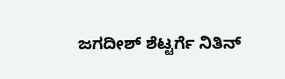ಜಗದೀಶ್ ಶೆಟ್ಟರ್ಗೆ ನಿತಿನ್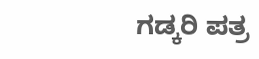ಗಡ್ಕರಿ ಪತ್ರ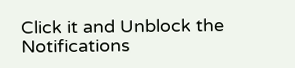Click it and Unblock the Notifications